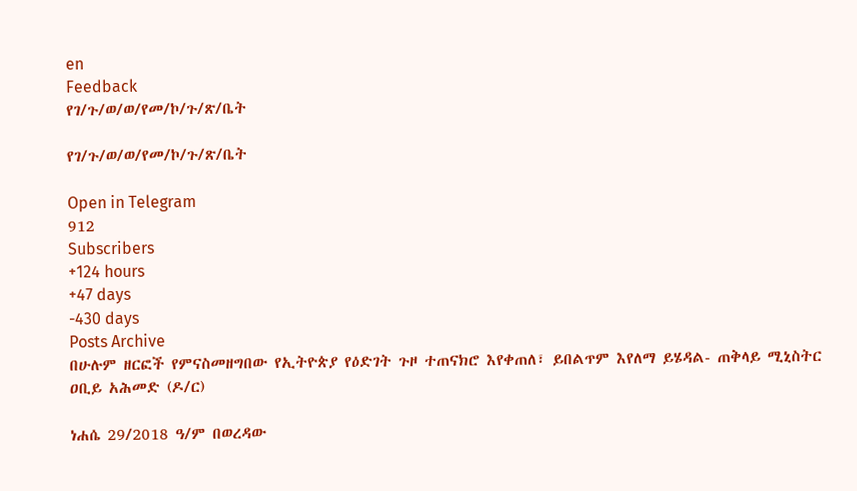en
Feedback
የገ/ጉ/ወ/ወ/የመ/ኮ/ጉ/ጽ/ቤት

የገ/ጉ/ወ/ወ/የመ/ኮ/ጉ/ጽ/ቤት

Open in Telegram
912
Subscribers
+124 hours
+47 days
-430 days
Posts Archive
በሁሉም ዘርፎች የምናስመዘግበው የኢትዮጵያ የዕድገት ጉዞ ተጠናክሮ እየቀጠለ፣ ይበልጥም እየለማ ይሄዳል- ጠቅላይ ሚኒስትር ዐቢይ አሕመድ (ዶ/ር)

ነሐሴ 29/2018 ዓ/ም በወረዳው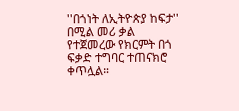''በጎነት ለኢትዮጵያ ከፍታ'' በሚል መሪ ቃል የተጀመረው የክርምት በጎ ፍቃድ ተግባር ተጠናክሮ ቀጥሏል።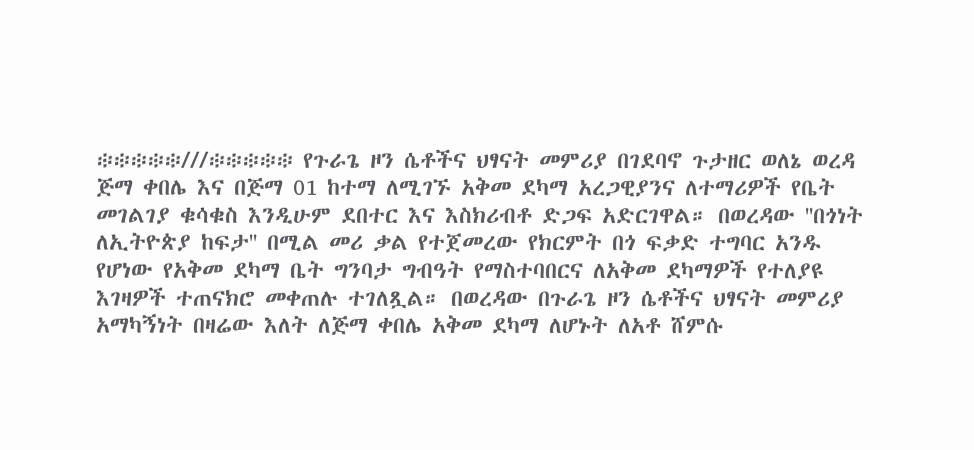፨፨፨፨፨///፨፨፨፨፨ የጉራጌ ዞን ሴቶችና ህፃናት መምሪያ በገደባኖ ጉታዘር ወለኔ ወረዳ ጅማ ቀበሌ እና በጅማ 01 ከተማ ለሚገኙ አቅመ ደካማ አረጋዊያንና ለተማሪዎች የቤት መገልገያ ቁሳቁስ እንዲሁም ደበተር እና እስክሪብቶ ድጋፍ አድርገዋል። በወረዳው ''በጎነት ለኢትዮጵያ ከፍታ'' በሚል መሪ ቃል የተጀመረው የክርምት በጎ ፍቃድ ተግባር አንዱ የሆነው የአቅመ ደካማ ቤት ግንባታ ግብዓት የማስተባበርና ለአቅመ ደካማዎች የተለያዩ እገዛዎች ተጠናክሮ መቀጠሉ ተገለጿል። በወረዳው በጉራጌ ዞን ሴቶችና ህፃናት መምሪያ አማካኝነት በዛሬው እለት ለጅማ ቀበሌ አቅመ ደካማ ለሆኑት ለአቶ ሸምሱ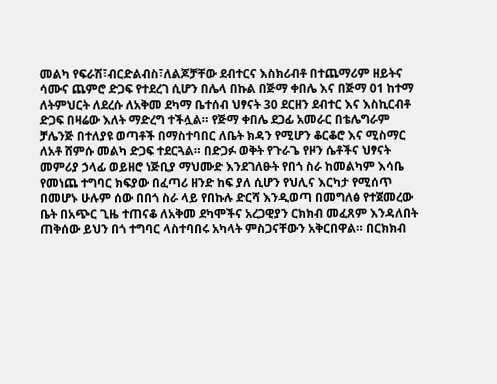መልካ የፍራሽ፣ብርድልብስ፣ለልጆቻቸው ደብተርና እስክሪብቶ በተጨማሪም ዘይትና ሳሙና ጨምሮ ድጋፍ የተደረገ ሲሆን በሌላ በኩል በጅማ ቀበሌ እና በጅማ 01 ከተማ ለትምህርት ለደረሱ ለአቅመ ደካማ ቤተሰብ ህፃናት 30 ደርዘን ደብተር እና እስኪርብቶ ድጋፍ በዛሬው እለት ማድረግ ተችሏል። የጅማ ቀበሌ ደጋፊ አመራር በቴሌግራም ቻሌንጅ በተለያዩ ወጣቶች በማስተባበር ለቤት ክዳን የሚሆን ቆርቆሮ እና ሚስማር ለአቶ ሸምሱ መልካ ድጋፍ ተደርጓል። በድጋፉ ወቅት የጉራጌ የዞን ሴቶችና ህፃናት መምሪያ ኃላፊ ወይዘሮ ነጅቢያ ማህሙድ እንደገለፁት የበጎ ስራ ከመልካም እሳቤ የመነጨ ተግባር ክፍያው በፈጣሪ ዘንድ ከፍ ያለ ሲሆን የህሊና እርካታ የሚሰጥ በመሆኑ ሁሉም ሰው በበጎ ስራ ላይ የበኩሉ ድርሻ እንዲወጣ በመግለፅ የተጀመረው ቤት በአጭር ጊዜ ተጠናቆ ለአቅመ ደካሞችና አረጋዊያን ርክክብ መፈጸም እንዳለበት ጠቅሰው ይህን በጎ ተግባር ላስተባበሩ አካላት ምስጋናቸውን አቅርበዋል። በርክክብ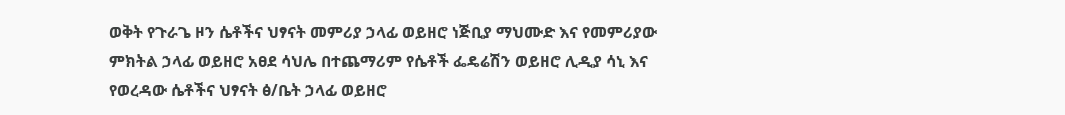ወቅት የጉራጌ ዞን ሴቶችና ህፃናት መምሪያ ኃላፊ ወይዘሮ ነጅቢያ ማህሙድ እና የመምሪያው ምክትል ኃላፊ ወይዘሮ አፀደ ሳህሌ በተጨማሪም የሴቶች ፌዴሬሽን ወይዘሮ ሊዲያ ሳኒ እና የወረዳው ሴቶችና ህፃናት ፅ/ቤት ኃላፊ ወይዘሮ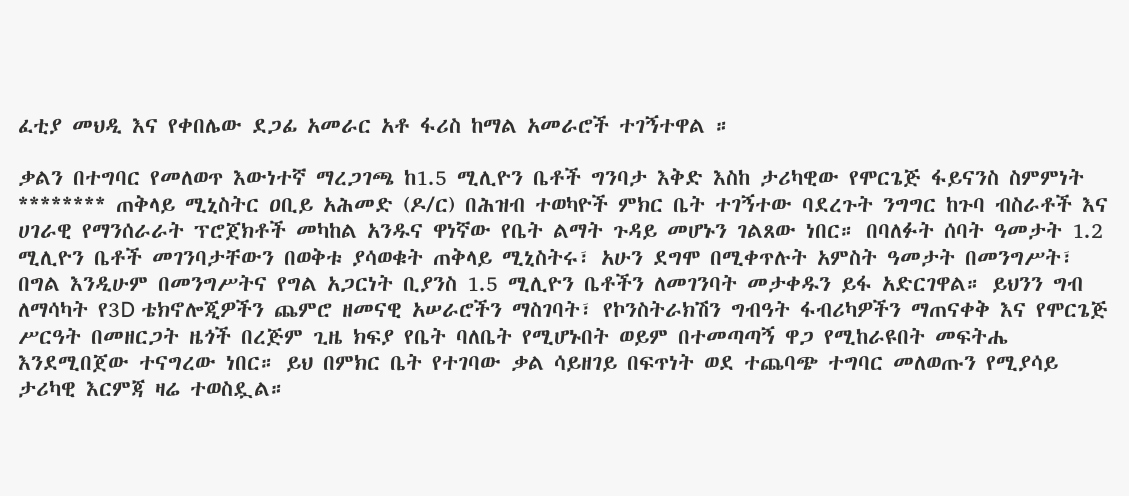ፈቲያ መህዲ እና የቀበሌው ደጋፊ አመራር አቶ ፋሪስ ከማል አመራሮች ተገኝተዋል ።

ቃልን በተግባር የመለወጥ እውነተኛ ማረጋገጫ ከ1.5 ሚሊዮን ቤቶች ግንባታ እቅድ እስከ ታሪካዊው የሞርጌጅ ፋይናንስ ስምምነት ******** ጠቅላይ ሚኒስትር ዐቢይ አሕመድ (ዶ/ር) በሕዝብ ተወካዮች ምክር ቤት ተገኝተው ባደረጉት ንግግር ከጉባ ብስራቶች እና ሀገራዊ የማንሰራራት ፕሮጀክቶች መካከል አንዱና ዋነኛው የቤት ልማት ጉዳይ መሆኑን ገልጸው ነበር። በባለፉት ሰባት ዓመታት 1.2 ሚሊዮን ቤቶች መገንባታቸውን በወቅቱ ያሳወቁት ጠቅላይ ሚኒስትሩ፣ አሁን ደግሞ በሚቀጥሉት አምስት ዓመታት በመንግሥት፣ በግል እንዲሁም በመንግሥትና የግል አጋርነት ቢያንስ 1.5 ሚሊዮን ቤቶችን ለመገንባት መታቀዱን ይፋ አድርገዋል። ይህንን ግብ ለማሳካት የ3D ቴክኖሎጂዎችን ጨምሮ ዘመናዊ አሠራሮችን ማስገባት፣ የኮንስትራክሽን ግብዓት ፋብሪካዎችን ማጠናቀቅ እና የሞርጌጅ ሥርዓት በመዘርጋት ዜጎች በረጅም ጊዜ ክፍያ የቤት ባለቤት የሚሆኑበት ወይም በተመጣጣኝ ዋጋ የሚከራዩበት መፍትሔ እንደሚበጀው ተናግረው ነበር። ይህ በምክር ቤት የተገባው ቃል ሳይዘገይ በፍጥነት ወደ ተጨባጭ ተግባር መለወጡን የሚያሳይ ታሪካዊ እርምጃ ዛሬ ተወስዷል።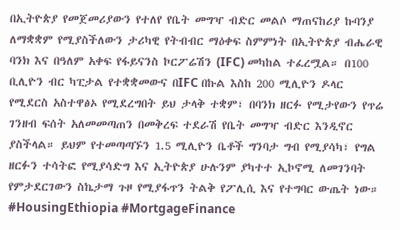በኢትዮጵያ የመጀመሪያውን የተለየ የቤት መግዣ ብድር መልሶ ማጠናከሪያ ኩባንያ ለማቋቋም የሚያስችለውን ታሪካዊ የትብብር ማዕቀፍ ስምምነት በኢትዮጵያ ብሔራዊ ባንክ እና በዓለም አቀፍ የፋይናንስ ኮርፖሬሽን (IFC) መካከል ተፈረሟል። በ100 ቢሊዮን ብር ካፒታል የተቋቋመውና በIFC በኩል እስከ 200 ሚሊዮን ዶላር የሚደርስ አስተዋፅኦ የሚደረግበት ይህ ታላቅ ተቋም፣ በባንክ ዘርፉ የሚታየውን የጥሬ ገንዘብ ፍሰት አለመመጣጠን በመቅረፍ ተደራሽ የቤት መግዣ ብድር እንዲኖር ያስችላል። ይህም የተመጣጣኙን 1.5 ሚሊዮን ቤቶች ግንባታ ግብ የሚያሳካ፣ የግል ዘርፉን ተሳትፎ የሚያሳድግ እና ኢትዮጵያ ሁሉንም ያካተተ ኢኮኖሚ ለመገንባት የምታደርገውን ስኬታማ ጉዞ የሚያፋጥን ትልቅ የፖሊሲ እና የተግባር ውጤት ነው። #HousingEthiopia #MortgageFinance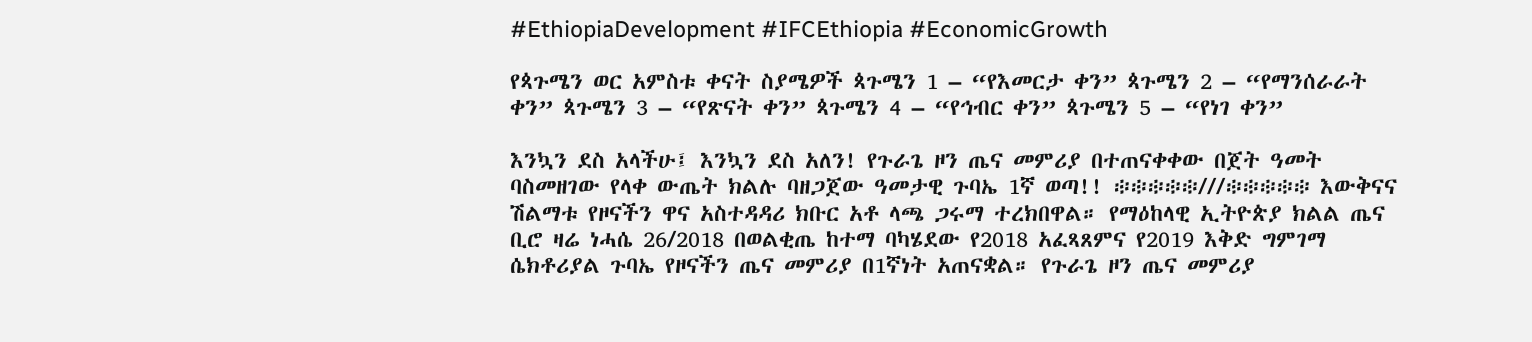#EthiopiaDevelopment #IFCEthiopia #EconomicGrowth

የጳጉሜን ወር አምስቱ ቀናት ስያሜዎች ጳጉሜን 1 – “የእመርታ ቀን” ጳጉሜን 2 – “የማንሰራራት ቀን” ጳጉሜን 3 – “የጽናት ቀን” ጳጉሜን 4 – “የኅብር ቀን” ጳጉሜን 5 – “የነገ ቀን”

እንኳን ደስ አላችሁ፤ እንኳን ደስ አለን! የጉራጌ ዞን ጤና መምሪያ በተጠናቀቀው በጀት ዓመት ባስመዘገው የላቀ ውጤት ክልሉ ባዘጋጀው ዓመታዊ ጉባኤ 1ኛ ወጣ!! ፨፨፨፨፨///፨፨፨፨፨ እውቅናና ሽልማቱ የዞናችን ዋና አስተዳዳሪ ክቡር አቶ ላጫ ጋሩማ ተረክበዋል። የማዕከላዊ ኢትዮጵያ ክልል ጤና ቢሮ ዛሬ ነሓሴ 26/2018 በወልቂጤ ከተማ ባካሄደው የ2018 አፈጻጸምና የ2019 እቅድ ግምገማ ሴክቶሪያል ጉባኤ የዞናችን ጤና መምሪያ በ1ኛነት አጠናቋል። የጉራጌ ዞን ጤና መምሪያ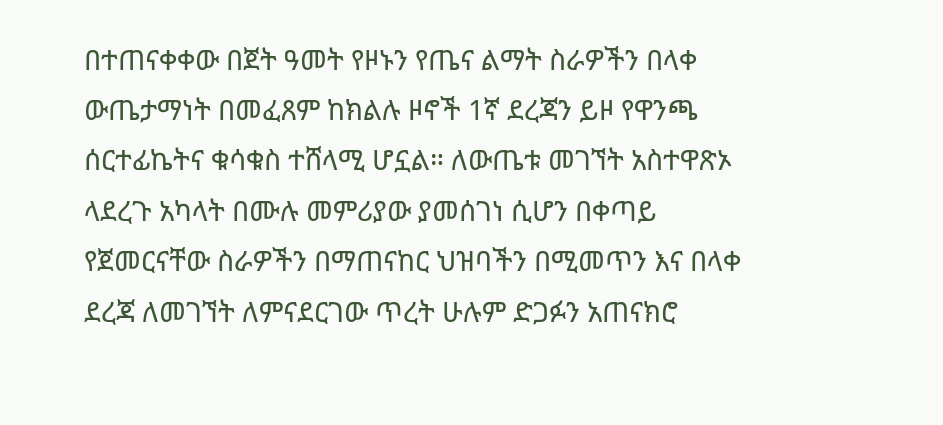በተጠናቀቀው በጀት ዓመት የዞኑን የጤና ልማት ስራዎችን በላቀ ውጤታማነት በመፈጸም ከክልሉ ዞኖች 1ኛ ደረጃን ይዞ የዋንጫ ሰርተፊኬትና ቁሳቁስ ተሸላሚ ሆኗል። ለውጤቱ መገኘት አስተዋጽኦ ላደረጉ አካላት በሙሉ መምሪያው ያመሰገነ ሲሆን በቀጣይ የጀመርናቸው ስራዎችን በማጠናከር ህዝባችን በሚመጥን እና በላቀ ደረጃ ለመገኘት ለምናደርገው ጥረት ሁሉም ድጋፉን አጠናክሮ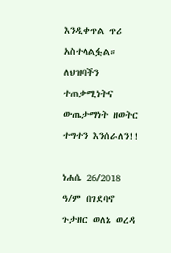እንዲቀጥል ጥሪ አስተላልፏል። ለህዝባችን ተጠቃሚነትና ውጤታማነት ዘወትር ተግተን እንሰራለን!!

ነሐሴ 26/2018 ዓ/ም በገደባኖ ጉታዘር ወለኔ ወረዳ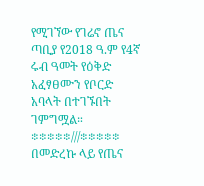የሚገኘው የገሬኖ ጤና ጣቢያ የ2018 ዓ.ም የ4ኛ ሩብ ዓመት የዕቅድ አፈፃፀሙን የቦርድ አባላት በተገኙበት ገምግሟል። ፨፨፨፨፨///፨፨፨፨፨ በመድረኩ ላይ የጤና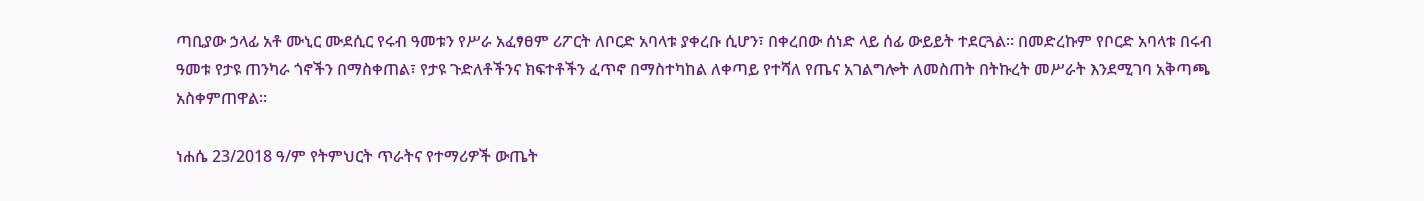ጣቢያው ኃላፊ አቶ ሙኒር ሙደሲር የሩብ ዓመቱን የሥራ አፈፃፀም ሪፖርት ለቦርድ አባላቱ ያቀረቡ ሲሆን፣ በቀረበው ሰነድ ላይ ሰፊ ውይይት ተደርጓል። በመድረኩም የቦርድ አባላቱ በሩብ ዓመቱ የታዩ ጠንካራ ጎኖችን በማስቀጠል፣ የታዩ ጉድለቶችንና ክፍተቶችን ፈጥኖ በማስተካከል ለቀጣይ የተሻለ የጤና አገልግሎት ለመስጠት በትኩረት መሥራት እንደሚገባ አቅጣጫ አስቀምጠዋል።

ነሐሴ 23/2018 ዓ/ም የትምህርት ጥራትና የተማሪዎች ውጤት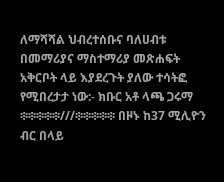ለማሻሻል ህብረተሰቡና ባለሀብቱ በመማሪያና ማስተማሪያ መጽሐፍት አቅርቦት ላይ እያደረጉት ያለው ተሳትፎ የሚበረታታ ነው:- ክቡር አቶ ላጫ ጋሩማ ፨፨፨፨፨///፨፨፨፨፨ በዞኑ ከ37 ሚሊዮን ብር በላይ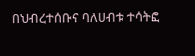በህብረተሰቡና ባለሀብቱ ተሳትፎ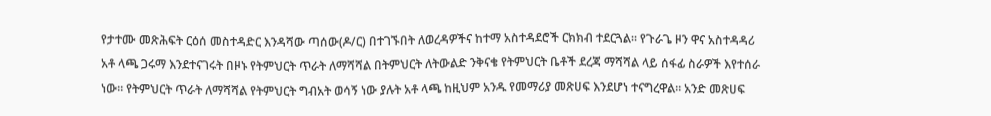የታተሙ መጽሕፍት ርዕሰ መስተዳድር እንዳሻው ጣሰው(ዶ/ር) በተገኙበት ለወረዳዎችና ከተማ አስተዳደሮች ርክክብ ተደርጓል። የጉራጌ ዞን ዋና አስተዳዳሪ አቶ ላጫ ጋሩማ እንደተናገሩት በዞኑ የትምህርት ጥራት ለማሻሻል በትምህርት ለትውልድ ንቅናቄ የትምህርት ቤቶች ደረጃ ማሻሻል ላይ ሰፋፊ ስራዎች እየተሰራ ነው። የትምህርት ጥራት ለማሻሻል የትምህርት ግብአት ወሳኝ ነው ያሉት አቶ ላጫ ከዚህም አንዱ የመማሪያ መጽሀፍ እንደሆነ ተናግረዋል። አንድ መጽሀፍ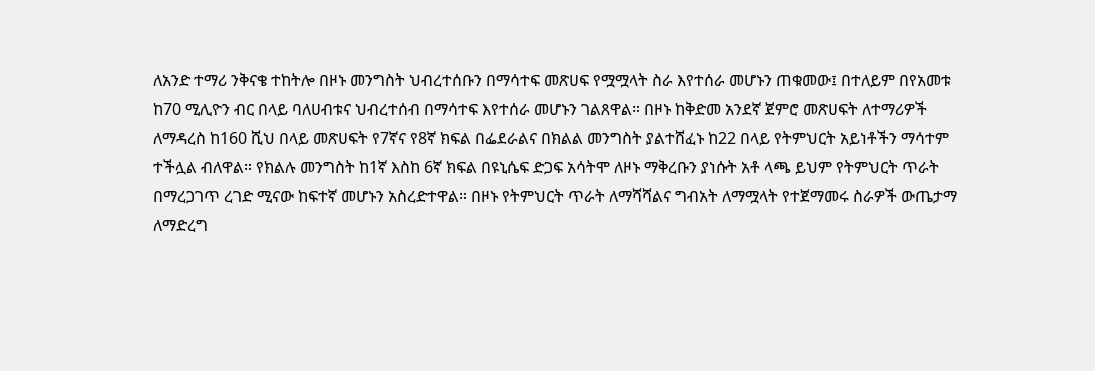ለአንድ ተማሪ ንቅናቄ ተከትሎ በዞኑ መንግስት ህብረተሰቡን በማሳተፍ መጽሀፍ የሟሟላት ስራ እየተሰራ መሆኑን ጠቁመው፤ በተለይም በየአመቱ ከ70 ሚሊዮን ብር በላይ ባለሀብቱና ህብረተሰብ በማሳተፍ እየተሰራ መሆኑን ገልጸዋል። በዞኑ ከቅድመ አንደኛ ጀምሮ መጽሀፍት ለተማሪዎች ለማዳረስ ከ160 ሺህ በላይ መጽሀፍት የ7ኛና የ8ኛ ክፍል በፌደራልና በክልል መንግስት ያልተሸፈኑ ከ22 በላይ የትምህርት አይነቶችን ማሳተም ተችሏል ብለዋል። የክልሉ መንግስት ከ1ኛ እስከ 6ኛ ክፍል በዩኒሴፍ ድጋፍ አሳትሞ ለዞኑ ማቅረቡን ያነሱት አቶ ላጫ ይህም የትምህርት ጥራት በማረጋገጥ ረገድ ሚናው ከፍተኛ መሆኑን አስረድተዋል። በዞኑ የትምህርት ጥራት ለማሻሻልና ግብአት ለማሟላት የተጀማመሩ ስራዎች ውጤታማ ለማድረግ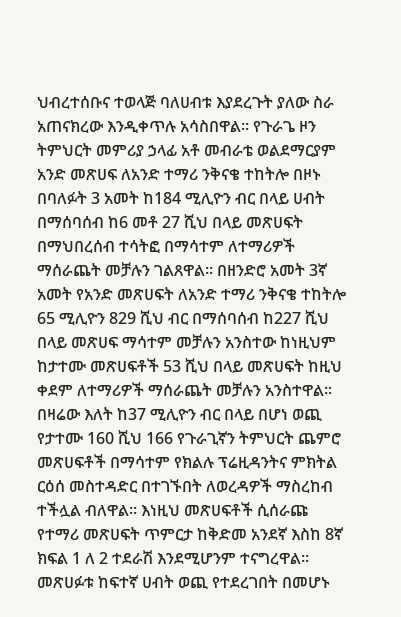ህብረተሰቡና ተወላጅ ባለሀብቱ እያደረጉት ያለው ስራ አጠናክረው እንዲቀጥሉ አሳስበዋል። የጉራጌ ዞን ትምህርት መምሪያ ኃላፊ አቶ መብራቴ ወልደማርያም አንድ መጽሀፍ ለአንድ ተማሪ ንቅናቄ ተከትሎ በዞኑ በባለፉት 3 አመት ከ184 ሚሊዮን ብር በላይ ሀብት በማሰባሰብ ከ6 መቶ 27 ሺህ በላይ መጽሀፍት በማህበረሰብ ተሳትፎ በማሳተም ለተማሪዎች ማሰራጨት መቻሉን ገልጸዋል። በዘንድሮ አመት 3ኛ አመት የአንድ መጽሀፍት ለአንድ ተማሪ ንቅናቄ ተከትሎ 65 ሚሊዮን 829 ሺህ ብር በማሰባሰብ ከ227 ሺህ በላይ መጽሀፍ ማሳተም መቻሉን አንስተው ከነዚህም ከታተሙ መጽሀፍቶች 53 ሺህ በላይ መጽሀፍት ከዚህ ቀደም ለተማሪዎች ማሰራጨት መቻሉን አንስተዋል። በዛሬው እለት ከ37 ሚሊዮን ብር በላይ በሆነ ወጪ የታተሙ 160 ሺህ 166 የጉራጊኛን ትምህርት ጨምሮ መጽሀፍቶች በማሳተም የክልሉ ፕሬዚዳንትና ምክትል ርዕሰ መስተዳድር በተገኙበት ለወረዳዎች ማስረከብ ተችሏል ብለዋል። እነዚህ መጽሀፍቶች ሲሰራጩ የተማሪ መጽሀፍት ጥምርታ ከቅድመ አንደኛ እስከ 8ኛ ክፍል 1 ለ 2 ተደራሽ እንደሚሆንም ተናግረዋል። መጽሀፉቱ ከፍተኛ ሀብት ወጪ የተደረገበት በመሆኑ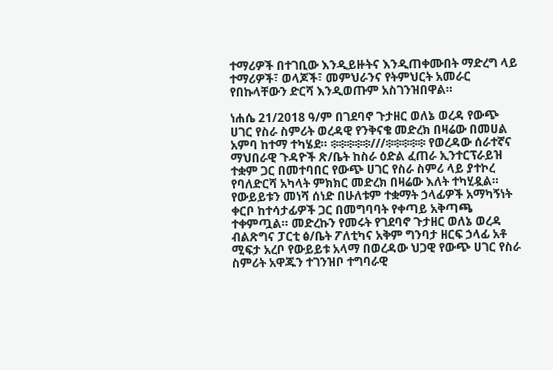ተማሪዎች በተገቢው እንዲይዙትና እንዲጠቀሙበት ማድረግ ላይ ተማሪዎች፣ ወላጆች፣ መምህራንና የትምህርት አመራር የበኩላቸውን ድርሻ እንዲወጡም አስገንዝበዋል።

ነሐሴ 21/2018 ዓ/ም በገደባኖ ጉታዘር ወለኔ ወረዳ የውጭ ሀገር የስራ ስምሪት ወረዳዊ የንቅናቄ መድረክ በዛሬው በመሀል አምባ ከተማ ተካሄደ። ፨፨፨፨፨///፨፨፨፨፨ የወረዳው ሰራተኛና ማህበራዊ ጉዳዮች ጽ/ቤት ከስራ ዕድል ፈጠራ ኢንተርፕራይዝ ተቋም ጋር በመተባበር የውጭ ሀገር የስራ ስምሪ ላይ ያተኮረ የባለድርሻ አካላት ምክክር መድረክ በዛሬው እለት ተካሂዷል። የውይይቱን መነሻ ሰነድ በሁለቱም ተቋማት ኃላፊዎች አማካኝነት ቀርቦ ከተሳታፊዎች ጋር በመግባባት የቀጣይ አቅጣጫ ተቀምጧል። መድረኩን የመሩት የገደባኖ ጉታዘር ወለኔ ወረዳ ብልጽግና ፓርቲ ፅ/ቤት ፖለቲካና አቅም ግንባታ ዘርፍ ኃላፊ አቶ ሚፍታ አረቦ የውይይቱ አላማ በወረዳው ህጋዊ የውጭ ሀገር የስራ ስምሪት አዋጁን ተገንዝቦ ተግባራዊ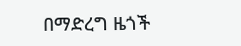በማድረግ ዜጎች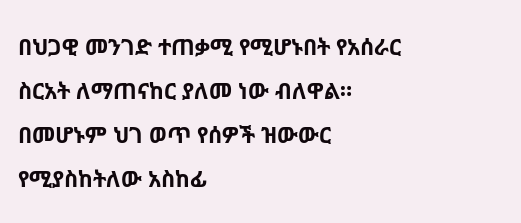በህጋዊ መንገድ ተጠቃሚ የሚሆኑበት የአሰራር ስርአት ለማጠናከር ያለመ ነው ብለዋል። በመሆኑም ህገ ወጥ የሰዎች ዝውውር የሚያስከትለው አስከፊ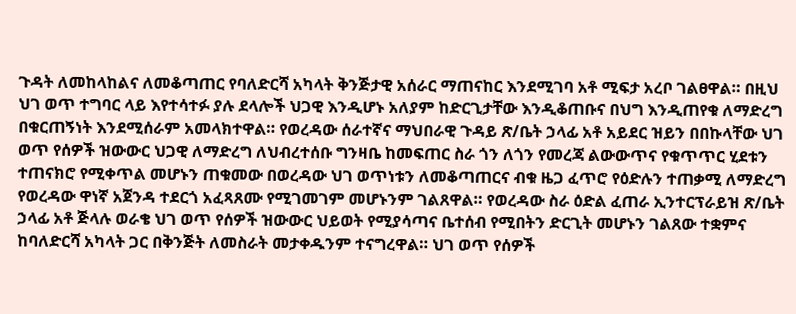ጉዳት ለመከላከልና ለመቆጣጠር የባለድርሻ አካላት ቅንጅታዊ አሰራር ማጠናከር እንደሚገባ አቶ ሚፍታ አረቦ ገልፀዋል። በዚህ ህገ ወጥ ተግባር ላይ እየተሳተፉ ያሉ ደላሎች ህጋዊ እንዲሆኑ አለያም ከድርጊታቸው እንዲቆጠቡና በህግ እንዲጠየቁ ለማድረግ በቁርጠኝነት እንደሚሰራም አመላክተዋል። የወረዳው ሰራተኛና ማህበራዊ ጉዳይ ጽ/ቤት ኃላፊ አቶ አይደር ዝይን በበኩላቸው ህገ ወጥ የሰዎች ዝውውር ህጋዊ ለማድረግ ለህብረተሰቡ ግንዛቤ ከመፍጠር ስራ ጎን ለጎን የመረጃ ልውውጥና የቁጥጥር ሂደቱን ተጠናክሮ የሚቀጥል መሆኑን ጠቁመው በወረዳው ህገ ወጥነቱን ለመቆጣጠርና ብቁ ዜጋ ፈጥሮ የዕድሉን ተጠቃሚ ለማድረግ የወረዳው ዋነኛ አጀንዳ ተደርጎ አፈጻጸሙ የሚገመገም መሆኑንም ገልጸዋል። የወረዳው ስራ ዕድል ፈጠራ ኢንተርፕራይዝ ጽ/ቤት ኃላፊ አቶ ጅላሉ ወራቄ ህገ ወጥ የሰዎች ዝውውር ህይወት የሚያሳጣና ቤተሰብ የሚበትን ድርጊት መሆኑን ገልጸው ተቋምና ከባለድርሻ አካላት ጋር በቅንጅት ለመስራት መታቀዱንም ተናግረዋል። ህገ ወጥ የሰዎች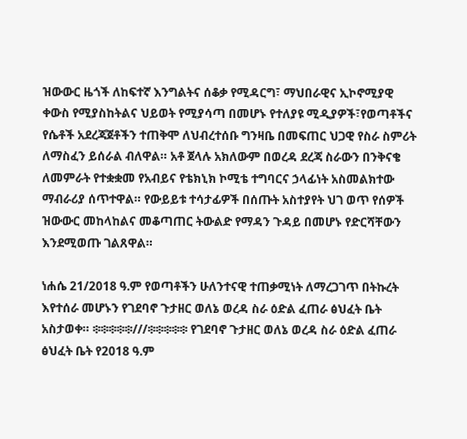ዝውውር ዜጎች ለከፍተኛ እንግልትና ሰቆቃ የሚዳርግ፣ ማህበራዊና ኢኮኖሚያዊ ቀውስ የሚያስከትልና ህይወት የሚያሳጣ በመሆኑ የተለያዩ ሚዲያዎች፣የወጣቶችና የሴቶች አደረጃጀቶችን ተጠቅሞ ለህብረተሰቡ ግንዛቤ በመፍጠር ህጋዊ የስራ ስምሪት ለማስፈን ይሰራል ብለዋል። አቶ ጀላሉ አክለውም በወረዳ ደረጃ ስራውን በንቅናቄ ለመምራት የተቋቋመ የአብይና የቴክኒክ ኮሚቴ ተግባርና ኃላፊነት አስመልክተው ማብራሪያ ሰጥተዋል። የውይይቱ ተሳታፊዎች በሰጡት አስተያየት ህገ ወጥ የሰዎች ዝውውር መከላከልና መቆጣጠር ትውልድ የማዳን ጉዳይ በመሆኑ የድርሻቸውን እንደሚወጡ ገልጸዋል።

ነሐሴ 21/2018 ዓ.ም የወጣቶችን ሁለንተናዊ ተጠቃሚነት ለማረጋገጥ በትኩረት እየተሰራ መሆኑን የገደባኖ ጉታዘር ወለኔ ወረዳ ስራ ዕድል ፈጠራ ፅህፈት ቤት አስታወቀ። ፨፨፨፨፨///፨፨፨፨፨ የገደባኖ ጉታዘር ወለኔ ወረዳ ስራ ዕድል ፈጠራ ፅህፈት ቤት የ2018 ዓ.ም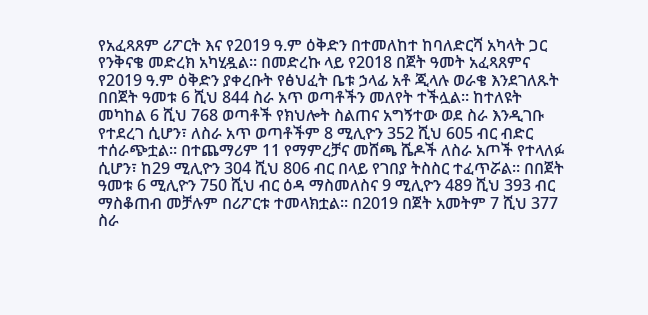የአፈጻጸም ሪፖርት እና የ2019 ዓ.ም ዕቅድን በተመለከተ ከባለድርሻ አካላት ጋር የንቅናቄ መድረክ አካሂዷል። በመድረኩ ላይ የ2018 በጀት ዓመት አፈጻጸምና የ2019 ዓ.ም ዕቅድን ያቀረቡት የፅህፈት ቤቱ ኃላፊ አቶ ጂላሉ ወራቄ እንደገለጹት በበጀት ዓመቱ 6 ሺህ 844 ስራ አጥ ወጣቶችን መለየት ተችሏል። ከተለዩት መካከል 6 ሺህ 768 ወጣቶች የክህሎት ስልጠና አግኝተው ወደ ስራ እንዲገቡ የተደረገ ሲሆን፣ ለስራ አጥ ወጣቶችም 8 ሚሊዮን 352 ሺህ 605 ብር ብድር ተሰራጭቷል። በተጨማሪም 11 የማምረቻና መሸጫ ሼዶች ለስራ አጦች የተላለፉ ሲሆን፣ ከ29 ሚሊዮን 304 ሺህ 806 ብር በላይ የገበያ ትስስር ተፈጥሯል። በበጀት ዓመቱ 6 ሚሊዮን 750 ሺህ ብር ዕዳ ማስመለስና 9 ሚሊዮን 489 ሺህ 393 ብር ማስቆጠብ መቻሉም በሪፖርቱ ተመላክቷል። በ2019 በጀት አመትም 7 ሺህ 377 ስራ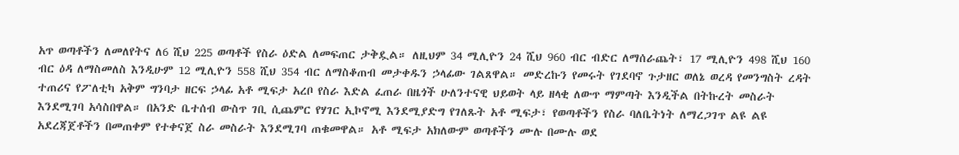አጥ ወጣቶችን ለመለየትና ለ6 ሺህ 225 ወጣቶች የስራ ዕድል ለመፍጠር ታቅዷል። ለዚህም 34 ሚሊዮን 24 ሺህ 960 ብር ብድር ለማሰራጨት፣ 17 ሚሊዮን 498 ሺህ 160 ብር ዕዳ ለማስመለስ እንዲሁም 12 ሚሊዮን 558 ሺህ 354 ብር ለማስቆጠብ መታቀዱን ኃላፊው ገልጸዋል። መድረኩን የመሩት የገደባኖ ጉታዘር ወለኔ ወረዳ የመንግስት ረዳት ተጠሪና የፖለቲካ አቅም ግንባታ ዘርፍ ኃላፊ አቶ ሚፍታ አረቦ የስራ እድል ፈጠራ በዜጎች ሁለንተናዊ ህይወት ላይ ዘላቂ ለውጥ ማምጣት እንዲችል በትኩረት መስራት እንደሚገባ አሳስበዋል። በአንድ ቤተሰብ ውስጥ ገቢ ሲጨምር የሃገር ኢኮኖሚ እንደሚያድግ የገለጹት አቶ ሚፍታ፣ የወጣቶችን የስራ ባለቤትነት ለማረጋገጥ ልዩ ልዩ አደረጃጀቶችን በመጠቀም የተቀናጀ ስራ መስራት እንደሚገባ ጠቁመዋል። አቶ ሚፍታ አክለውም ወጣቶችን ሙሉ በሙሉ ወደ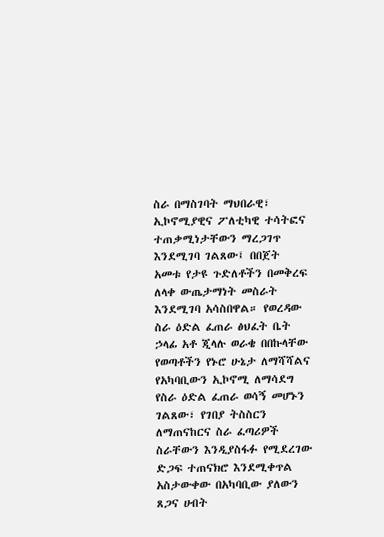ስራ በማስገባት ማህበራዊ፣ ኢኮኖሚያዊና ፖለቲካዊ ተሳትፎና ተጠቃሚነታቸውን ማረጋገጥ እንደሚገባ ገልጸው፤ በበጀት አመቱ የታዩ ጉድለቶችን በመቅረፍ ለላቀ ውጤታማነት መስራት እንደሚገባ አሳስበዋል። የወረዳው ስራ ዕድል ፈጠራ ፅህፈት ቤት ኃላፊ አቶ ጂላሉ ወራቄ በበኩላቸው የወጣቶችን የኑሮ ሁኔታ ለማሻሻልና የአካባቢውን ኢኮኖሚ ለማሳደግ የስራ ዕድል ፈጠራ ወሳኝ መሆኑን ገልጸው፣ የገበያ ትስስርን ለማጠናከርና ስራ ፈጣሪዎች ስራቸውን እንዲያስፋፉ የሚደረገው ድጋፍ ተጠናክሮ እንደሚቀጥል አስታውቀው በአካባቢው ያለውን ጸጋና ሀብት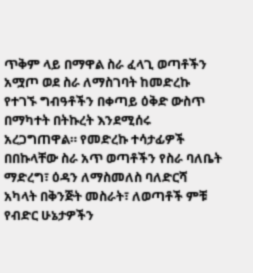ጥቅም ላይ በማዋል ስራ ፈላጊ ወጣቶችን አሟጦ ወደ ስራ ለማስገባት ከመድረኩ የተገኙ ግብዓቶችን በቀጣይ ዕቅድ ውስጥ በማካተት በትኩረት እንደሚሰሩ አረጋግጠዋል። የመድረኩ ተሳታፊዎች በበኩላቸው ስራ አጥ ወጣቶችን የስራ ባለቤት ማድረግ፣ ዕዳን ለማስመለስ ባለድርሻ አካላት በቅንጅት መስራት፣ ለወጣቶች ምቹ የብድር ሁኔታዎችን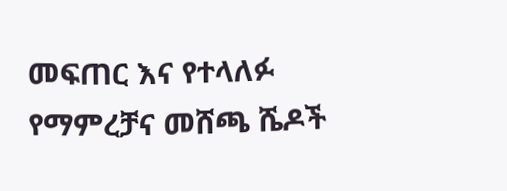መፍጠር እና የተላለፉ የማምረቻና መሸጫ ሼዶች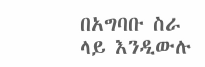በአግባቡ ስራ ላይ እንዲውሉ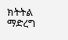ክትትል ማድረግ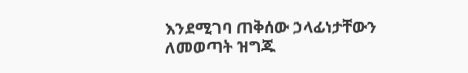እንደሚገባ ጠቅሰው ኃላፊነታቸውን ለመወጣት ዝግጁ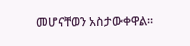መሆናቸወን አስታውቀዋል።